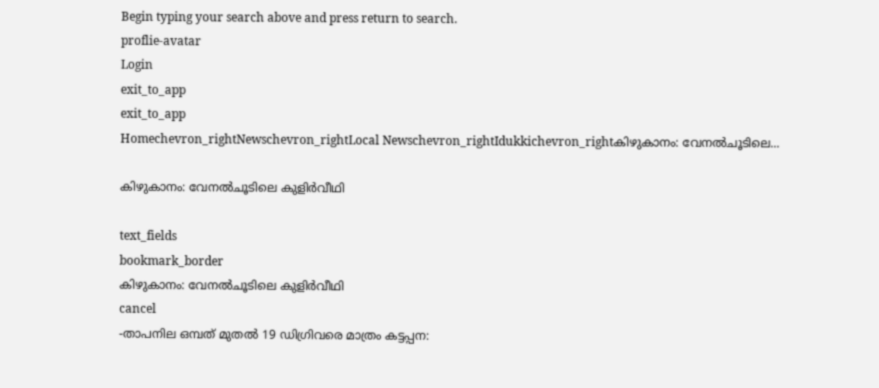Begin typing your search above and press return to search.
proflie-avatar
Login
exit_to_app
exit_to_app
Homechevron_rightNewschevron_rightLocal Newschevron_rightIdukkichevron_rightകിഴുകാനം: വേനൽചൂടിലെ...

കിഴുകാനം: വേനൽചൂടിലെ കുളിർവീഥി

text_fields
bookmark_border
കിഴുകാനം: വേനൽചൂടിലെ കുളിർവീഥി
cancel
-താപനില ഒമ്പത് മുതൽ 19 ഡിഗ്രിവരെ മാത്രം കട്ടപ്പന: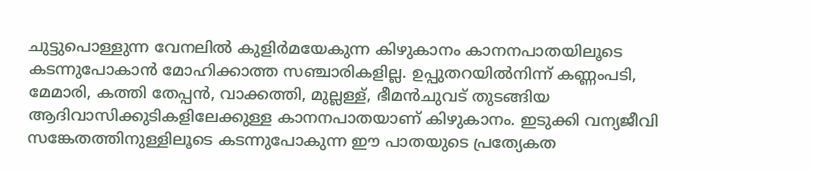ചുട്ടുപൊള്ളുന്ന വേനലിൽ കുളിർമയേകുന്ന കിഴുകാനം കാനനപാതയിലൂടെ കടന്നുപോകാൻ മോഹിക്കാത്ത സഞ്ചാരികളില്ല. ഉപ്പുതറയിൽനിന്ന് കണ്ണംപടി, മേമാരി, കത്തി തേപ്പൻ, വാക്കത്തി, മുല്ലള്ള്, ഭീമൻചുവട് തുടങ്ങിയ ആദിവാസിക്കുടികളിലേക്കുള്ള കാനനപാതയാണ് കിഴുകാനം. ഇടുക്കി വന്യജീവി സങ്കേതത്തിനുള്ളിലൂടെ കടന്നുപോകുന്ന ഈ പാതയുടെ പ്രത്യേകത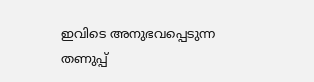ഇവിടെ അനുഭവപ്പെടുന്ന തണുപ്പ്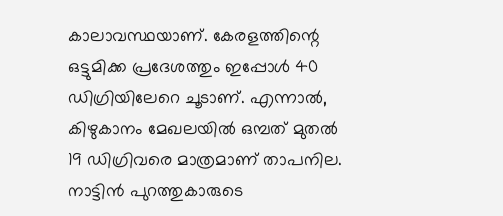കാലാവസ്ഥയാണ്. കേരളത്തിന്റെ ഒട്ടുമിക്ക പ്രദേശത്തും ഇപ്പോൾ 40 ഡിഗ്രിയിലേറെ ചൂടാണ്. എന്നാൽ, കിഴുകാനം മേഖലയിൽ ഒമ്പത് മുതൽ 19 ഡിഗ്രിവരെ മാത്രമാണ് താപനില. നാട്ടിൻ പുറത്തുകാരുടെ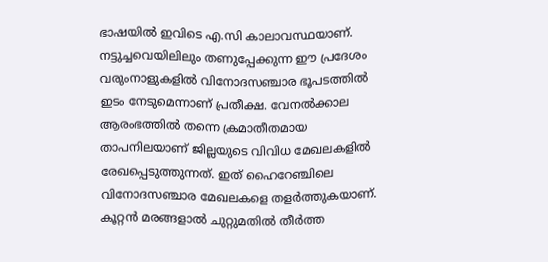ഭാഷയിൽ ഇവിടെ എ.സി കാലാവസ്ഥയാണ്. നട്ടുച്ചവെയിലിലും തണുപ്പേക്കുന്ന ഈ പ്രദേശം വരുംനാളുകളിൽ വിനോദസഞ്ചാര ഭൂപടത്തിൽ ഇടം നേടുമെന്നാണ് പ്രതീക്ഷ. വേനൽക്കാല ആരംഭത്തിൽ തന്നെ ക്രമാതീതമായ താപനിലയാണ് ജില്ലയുടെ വിവിധ മേഖലകളിൽ രേഖപ്പെടുത്തുന്നത്. ഇത് ഹൈറേഞ്ചിലെ വിനോദസഞ്ചാര മേഖലകളെ തളർത്തുകയാണ്. കൂറ്റൻ മരങ്ങളാൽ ചുറ്റുമതിൽ തീർത്ത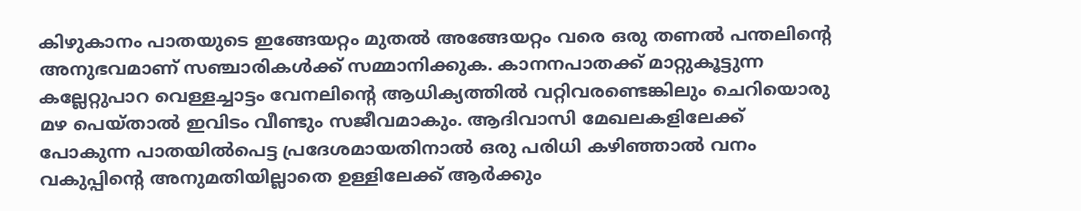കിഴുകാനം പാതയുടെ ഇങ്ങേയറ്റം മുതൽ അങ്ങേയറ്റം വരെ ഒരു തണൽ പന്തലിന്റെ അനുഭവമാണ് സഞ്ചാരികൾക്ക് സമ്മാനിക്കുക. കാനനപാതക്ക് മാറ്റുകൂട്ടുന്ന കല്ലേറ്റുപാറ വെള്ളച്ചാട്ടം വേനലിന്റെ ആധിക്യത്തിൽ വറ്റിവരണ്ടെങ്കിലും ചെറിയൊരു മഴ പെയ്താൽ ഇവിടം വീണ്ടും സജീവമാകും. ആദിവാസി മേഖലകളിലേക്ക് പോകുന്ന പാതയിൽപെട്ട പ്രദേശമായതിനാൽ ഒരു പരിധി കഴിഞ്ഞാൽ വനം വകുപ്പിന്റെ അനുമതിയില്ലാതെ ഉള്ളിലേക്ക് ആർക്കും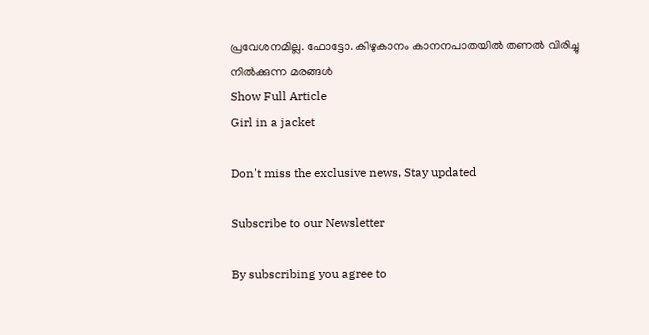പ്രവേശനമില്ല. ഫോട്ടോ. കിഴുകാനം കാനനപാതയിൽ തണൽ വിരിച്ചു നിൽക്കുന്ന മരങ്ങൾ
Show Full Article
Girl in a jacket

Don't miss the exclusive news, Stay updated

Subscribe to our Newsletter

By subscribing you agree to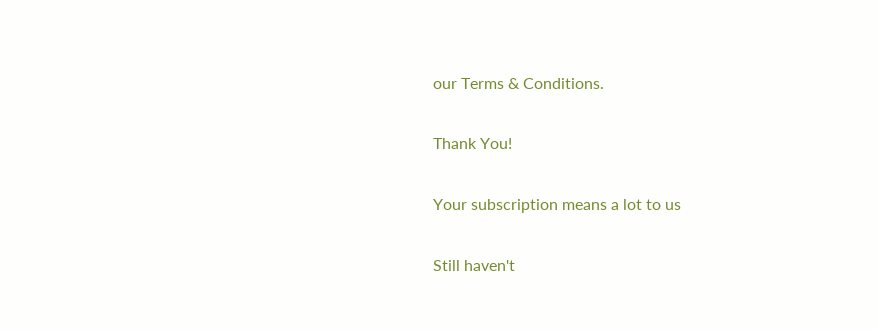our Terms & Conditions.

Thank You!

Your subscription means a lot to us

Still haven't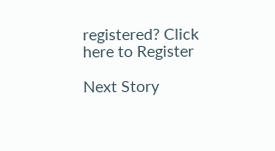registered? Click here to Register

Next Story